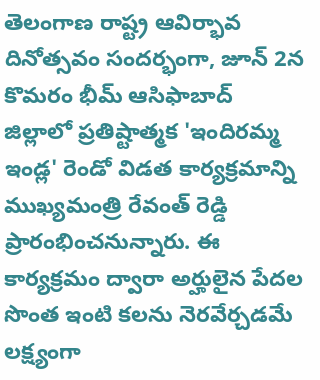తెలంగాణ రాష్ట్ర ఆవిర్భావ దినోత్సవం సందర్భంగా, జూన్ 2న కొమరం భీమ్ ఆసిఫాబాద్ జిల్లాలో ప్రతిష్టాత్మక 'ఇందిరమ్మ ఇండ్ల' రెండో విడత కార్యక్రమాన్ని ముఖ్యమంత్రి రేవంత్ రెడ్డి ప్రారంభించనున్నారు. ఈ కార్యక్రమం ద్వారా అర్హులైన పేదల సొంత ఇంటి కలను నెరవేర్చడమే లక్ష్యంగా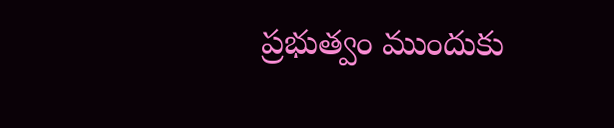ప్రభుత్వం ముందుకు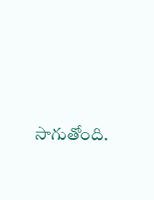సాగుతోంది.